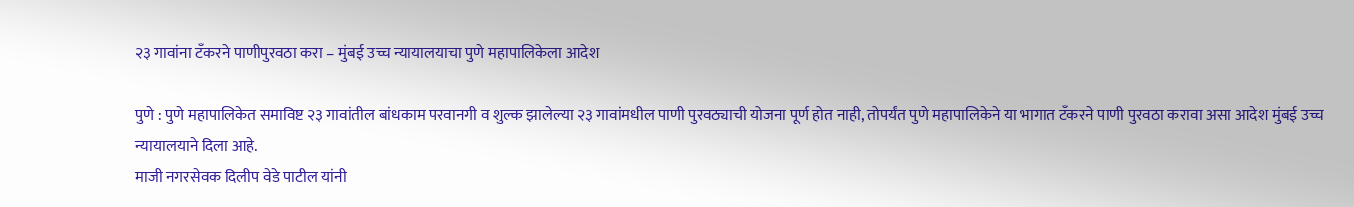२३ गावांना टँकरने पाणीपुरवठा करा – मुंबई उच्च न्यायालयाचा पुणे महापालिकेला आदेश

पुणे : पुणे महापालिकेत समाविष्ट २३ गावांतील बांधकाम परवानगी व शुल्क झालेल्या २३ गावांमधील पाणी पुरवठ्याची योजना पूर्ण होत नाही, तोपर्यंत पुणे महापालिकेने या भागात टँकरने पाणी पुरवठा करावा असा आदेश मुंबई उच्च न्यायालयाने दिला आहे.
माजी नगरसेवक दिलीप वेडे पाटील यांनी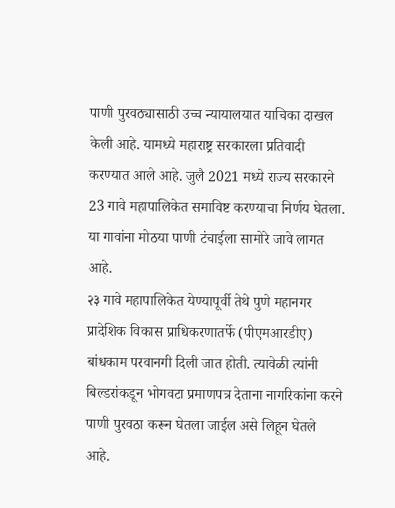पाणी पुरवठ्यासाठी उच्च न्यायालयात याचिका दाखल केली आहे. यामध्ये महाराष्ट्र सरकारला प्रतिवादी करण्यात आले आहे. जुलै 2021 मध्ये राज्य सरकारने 23 गावे महापालिकेत समाविष्ट करण्याचा निर्णय घेतला. या गावांना मोठया पाणी टंचाईला सामोरे जावे लागत आहे.
२३ गावे महापालिकेत येण्यापूर्वी तेथे पुणे महानगर प्रादेशिक विकास प्राधिकरणातर्फे (पीएमआरडीए) बांधकाम परवानगी दिली जात होती. त्यावेळी त्यांनी बिल्डरांकडून भोगवटा प्रमाणपत्र देताना नागरिकांना करने पाणी पुरवठा करून घेतला जाईल असे लिहून घेतले आहे.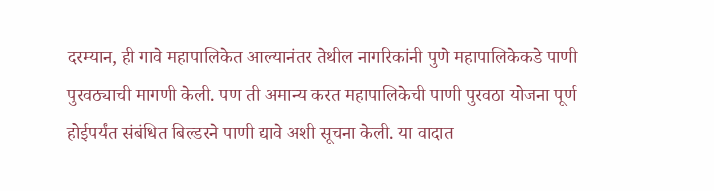दरम्यान, ही गावे महापालिकेत आल्यानंतर तेथील नागरिकांनी पुणे महापालिकेकडे पाणी पुरवठ्याची मागणी केली. पण ती अमान्य करत महापालिकेची पाणी पुरवठा योजना पूर्ण होईपर्यंत संबंधित बिल्डरने पाणी द्यावे अशी सूचना केली. या वादात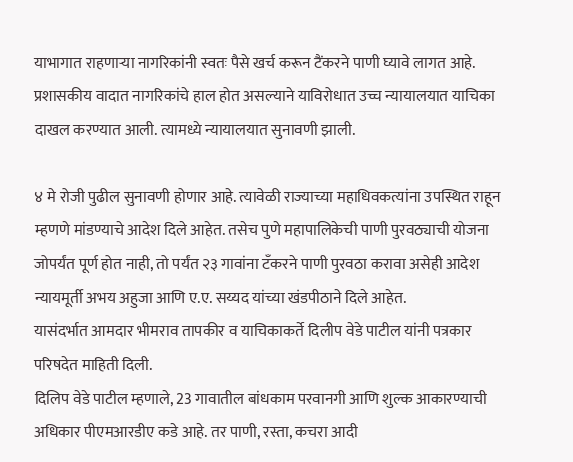याभागात राहणाऱ्या नागरिकांनी स्वतः पैसे खर्च करून टैंकरने पाणी घ्यावे लागत आहे. प्रशासकीय वादात नागरिकांचे हाल होत असल्याने याविरोधात उच्च न्यायालयात याचिका दाखल करण्यात आली. त्यामध्ये न्यायालयात सुनावणी झाली.

४ मे रोजी पुढील सुनावणी होणार आहे. त्यावेळी राज्याच्या महाधिवकत्यांना उपस्थित राहून म्हणणे मांडण्याचे आदेश दिले आहेत. तसेच पुणे महापालिकेची पाणी पुरवठ्याची योजना जोपर्यंत पूर्ण होत नाही, तो पर्यंत २३ गावांना टँकरने पाणी पुरवठा करावा असेही आदेश न्यायमूर्ती अभय अहुजा आणि ए.ए. सय्यद यांच्या खंडपीठाने दिले आहेत.
यासंदर्भात आमदार भीमराव तापकीर व याचिकाकर्ते दिलीप वेडे पाटील यांनी पत्रकार परिषदेत माहिती दिली.
दिलिप वेडे पाटील म्हणाले, 23 गावातील बांधकाम परवानगी आणि शुल्क आकारण्याची अधिकार पीएमआरडीए कडे आहे. तर पाणी, रस्ता, कचरा आदी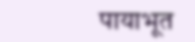पायाभूत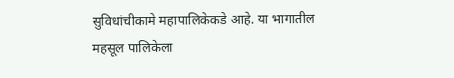सुविधांचीकामे महापालिकेकडे आहे. या भागातील महसूल पालिकेला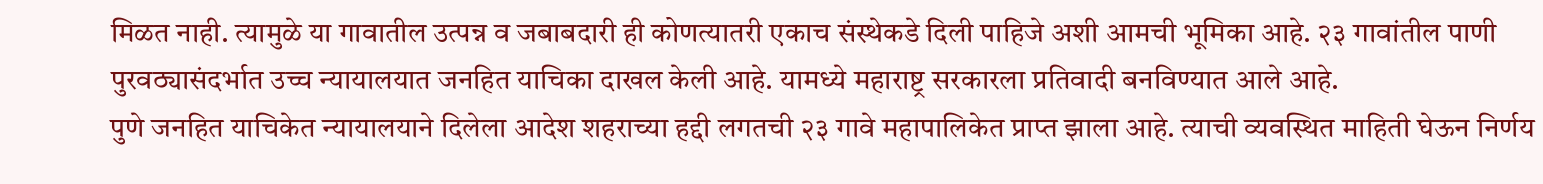मिळत नाही. त्यामुळे या गावातील उत्पन्न व जबाबदारी ही कोणत्यातरी एकाच संस्थेकडे दिली पाहिजे अशी आमची भूमिका आहे. २३ गावांतील पाणी पुरवठ्यासंदर्भात उच्च न्यायालयात जनहित याचिका दाखल केली आहे. यामध्ये महाराष्ट्र सरकारला प्रतिवादी बनविण्यात आले आहे.
पुणे जनहित याचिकेत न्यायालयाने दिलेला आदेश शहराच्या हद्दी लगतची २३ गावे महापालिकेत प्राप्त झाला आहे. त्याची व्यवस्थित माहिती घेऊन निर्णय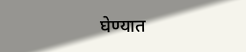घेण्यात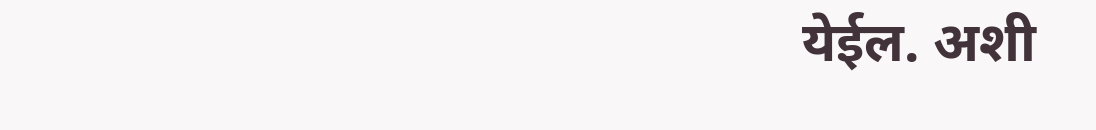येईल. अशी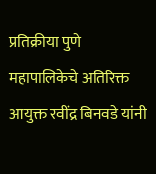प्रतिक्रीया पुणे महापालिकेचे अतिरिक्त आयुक्त रवींद्र बिनवडे यांनी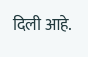दिली आहे.